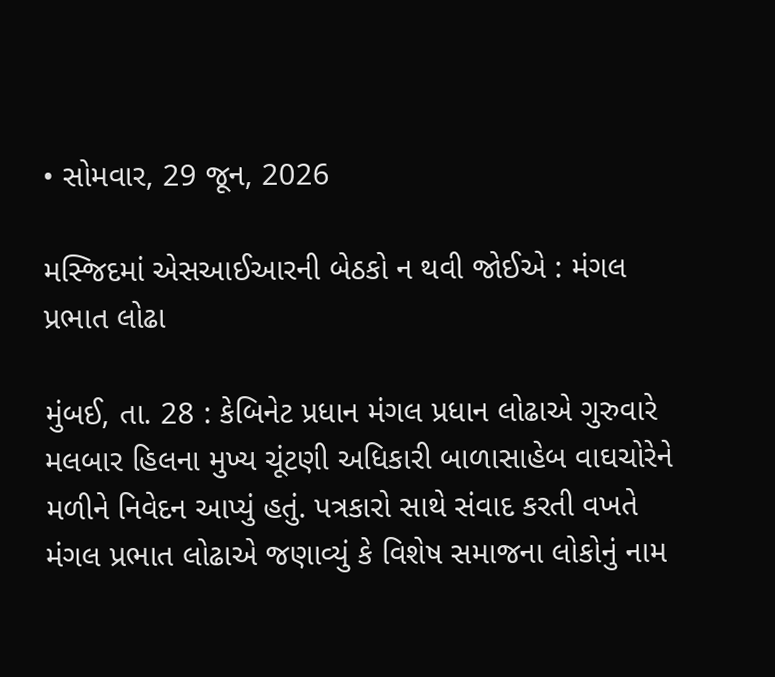• સોમવાર, 29 જૂન, 2026

મસ્જિદમાં એસઆઈઆરની બેઠકો ન થવી જોઈએ : મંગલ પ્રભાત લોઢા

મુંબઈ, તા. 28 : કેબિનેટ પ્રધાન મંગલ પ્રધાન લોઢાએ ગુરુવારે મલબાર હિલના મુખ્ય ચૂંટણી અધિકારી બાળાસાહેબ વાઘચોરેને મળીને નિવેદન આપ્યું હતું. પત્રકારો સાથે સંવાદ કરતી વખતે મંગલ પ્રભાત લોઢાએ જણાવ્યું કે વિશેષ સમાજના લોકોનું નામ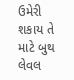ઉમેરી શકાય તે માટે બુથ લેવલ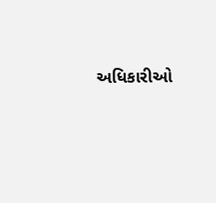અધિકારીઓ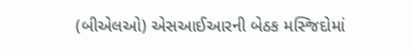(બીએલઓ) એસઆઈઆરની બેઠક મસ્જિદોમાં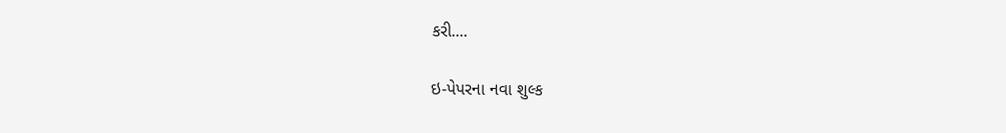કરી....

ઇ-પેપરના નવા શુલ્ક